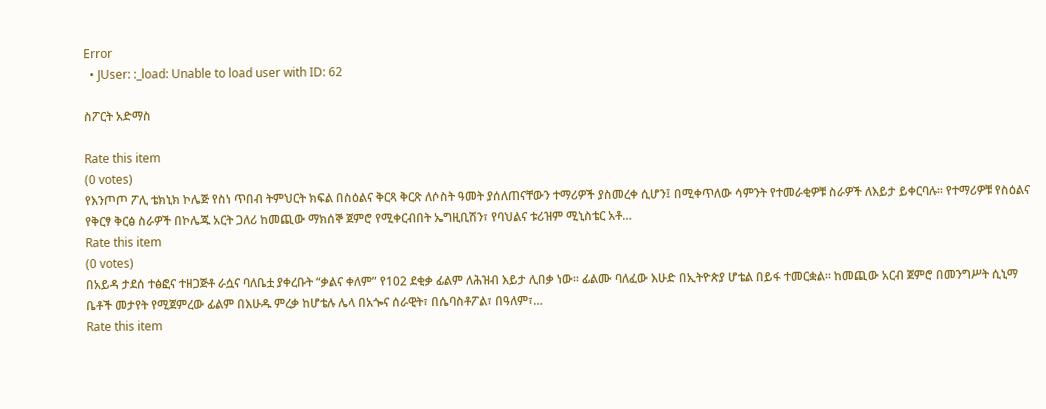Error
  • JUser: :_load: Unable to load user with ID: 62

ስፖርት አድማስ

Rate this item
(0 votes)
የእንጦጦ ፖሊ ቴክኒክ ኮሌጅ የስነ ጥበብ ትምህርት ክፍል በስዕልና ቅርጻ ቅርጽ ለሶስት ዓመት ያሰለጠናቸውን ተማሪዎች ያስመረቀ ሲሆን፤ በሚቀጥለው ሳምንት የተመራቂዎቹ ስራዎች ለእይታ ይቀርባሉ፡፡ የተማሪዎቹ የስዕልና የቅርፃ ቅርፅ ስራዎች በኮሌጁ አርት ጋለሪ ከመጪው ማክሰኞ ጀምሮ የሚቀርብበት ኤግዚቢሽን፣ የባህልና ቱሪዝም ሚኒስቴር አቶ…
Rate this item
(0 votes)
በአይዳ ታደሰ ተፅፎና ተዘጋጅቶ ራሷና ባለቤቷ ያቀረቡት “ቃልና ቀለም” የ102 ደቂቃ ፊልም ለሕዝብ እይታ ሊበቃ ነው፡፡ ፊልሙ ባለፈው እሁድ በኢትዮጵያ ሆቴል በይፋ ተመርቋል፡፡ ከመጪው አርብ ጀምሮ በመንግሥት ሲኒማ ቤቶች መታየት የሚጀምረው ፊልም በእሁዱ ምረቃ ከሆቴሉ ሌላ በአጐና ሰራዊት፣ በሴባስቶፖል፣ በዓለም፣…
Rate this item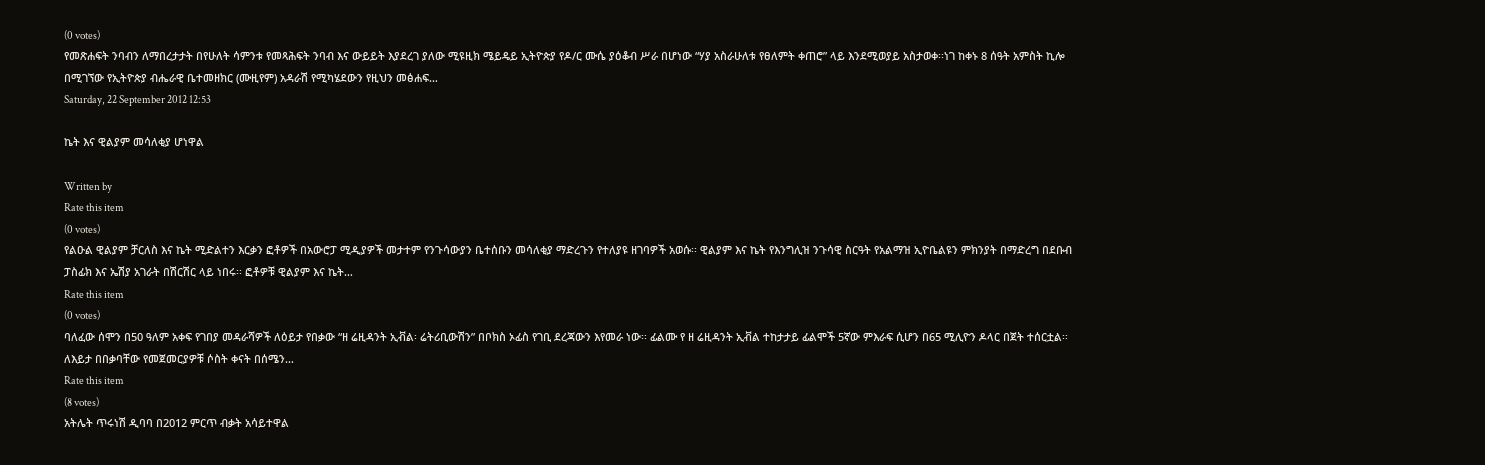(0 votes)
የመጽሐፍት ንባብን ለማበረታታት በየሁለት ሳምንቱ የመጻሕፍት ንባብ እና ውይይት እያደረገ ያለው ሚዩዚክ ሜይዴይ ኢትዮጵያ የዶ/ር ሙሴ ያዕቆብ ሥራ በሆነው “ሃያ አስራሁለቱ የፀለምት ቀጠሮ” ላይ እንደሚወያይ አስታወቀ፡፡ነገ ከቀኑ 8 ሰዓት አምስት ኪሎ በሚገኘው የኢትዮጵያ ብሔራዊ ቤተመዘክር (ሙዚየም) አዳራሽ የሚካሄደውን የዚህን መፅሐፍ…
Saturday, 22 September 2012 12:53

ኬት እና ዊልያም መሳለቂያ ሆነዋል

Written by
Rate this item
(0 votes)
የልዑል ዊልያም ቻርለስ እና ኬት ሚድልተን እርቃን ፎቶዎች በአውሮፓ ሚዲያዎች መታተም የንጉሳውያን ቤተሰቡን መሳለቂያ ማድረጉን የተለያዩ ዘገባዎች አወሱ፡፡ ዊልያም እና ኬት የእንግሊዝ ንጉሳዊ ስርዓት የአልማዝ ኢዮቤልዩን ምክንያት በማድረግ በደቡብ ፓስፊክ እና ኤሽያ አገራት በሽርሽር ላይ ነበሩ፡፡ ፎቶዎቹ ዊልያም እና ኬት…
Rate this item
(0 votes)
ባለፈው ሰሞን በ50 ዓለም አቀፍ የገበያ መዳራሻዎች ለዕይታ የበቃው “ዘ ሬዚዳንት ኢቭል፡ ሬትሪቢውሽን” በቦክስ ኦፊስ የገቢ ደረጃውን እየመራ ነው፡፡ ፊልሙ የ ዘ ሬዚዳንት ኢቭል ተከታታይ ፊልሞች 5ኛው ምእራፍ ሲሆን በ65 ሚሊዮን ዶላር በጀት ተሰርቷል፡፡ ለእይታ በበቃባቸው የመጀመርያዎቹ ሶስት ቀናት በሰሜን…
Rate this item
(8 votes)
አትሌት ጥሩነሽ ዲባባ በ2012 ምርጥ ብቃት አሳይተዋል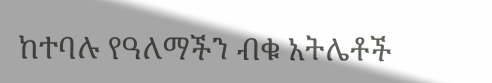ከተባሉ የዓለማችን ብቁ አትሌቶች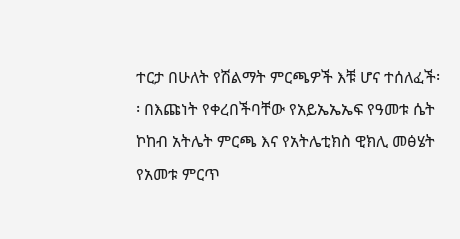ተርታ በሁለት የሽልማት ምርጫዎች እቹ ሆና ተሰለፈች፡፡ በእጩነት የቀረበችባቸው የአይኤኤኤፍ የዓመቱ ሴት ኮከብ አትሌት ምርጫ እና የአትሌቲክስ ዊክሊ መፅሄት የአመቱ ምርጥ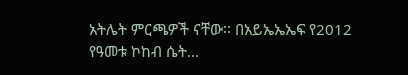አትሌት ምርጫዎች ናቸው፡፡ በአይኤኤኤፍ የ2012 የዓመቱ ኮከብ ሴት…